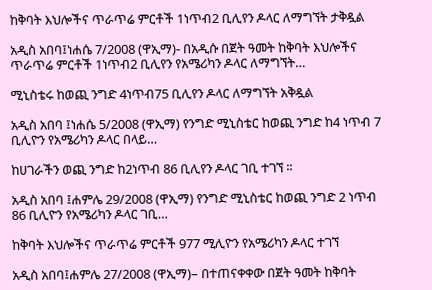ከቅባት እህሎችና ጥራጥሬ ምርቶች 1ነጥብ2 ቢሊየን ዶላር ለማግኘት ታቅዷል

አዲስ አበባ፤ነሐሴ 7/2008 (ዋኢማ)- በአዲሱ በጀት ዓመት ከቅባት እህሎችና ጥራጥሬ ምርቶች 1ነጥብ2 ቢሊየን የአሜሪካን ዶላር ለማግኘት…

ሚኒስቴሩ ከወጪ ንግድ 4ነጥብ75 ቢሊየን ዶላር ለማግኘት አቅዷል

አዲስ አበባ ፤ነሐሴ 5/2008 (ዋኢማ) የንግድ ሚኒስቴር ከወጪ ንግድ ከ4 ነጥብ 7 ቢሊዮን የአሜሪካን ዶላር በላይ…

ከሀገራችን ወጪ ንግድ ከ2ነጥብ 86 ቢሊየን ዶላር ገቢ ተገኘ ፡፡

አዲስ አበባ ፤ሐምሌ 29/2008 (ዋኢማ) የንግድ ሚኒስቴር ከወጪ ንግድ 2 ነጥብ 86 ቢሊዮን የአሜሪካን ዶላር ገቢ…

ከቅባት እህሎችና ጥራጥሬ ምርቶች 977 ሚሊዮን የአሜሪካን ዶላር ተገኘ

አዲስ አበባ፤ሐምሌ 27/2008 (ዋኢማ)– በተጠናቀቀው በጀት ዓመት ከቅባት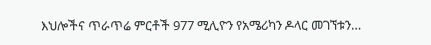እህሎችና ጥራጥሬ ምርቶች 977 ሚሊዮን የአሜሪካን ዶላር መገኘቱን…